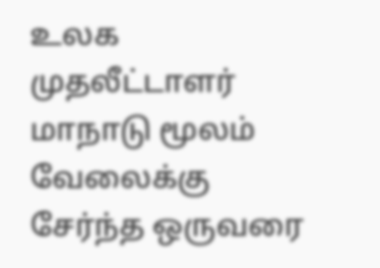உலக முதலீட்டாளர் மாநாடு மூலம் வேலைக்கு சேர்ந்த ஒருவரை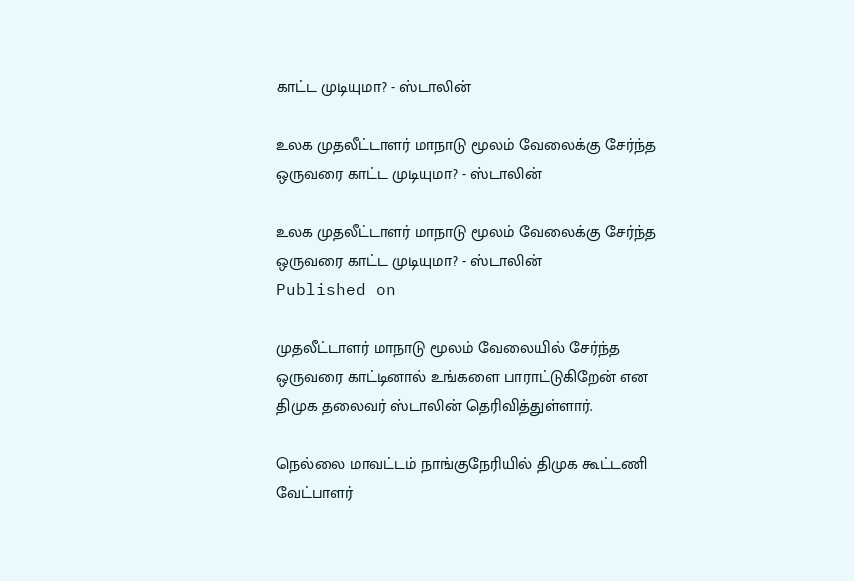காட்ட முடியுமா? - ஸ்டாலின்

உலக முதலீட்டாளர் மாநாடு மூலம் வேலைக்கு சேர்ந்த ஒருவரை காட்ட முடியுமா? - ஸ்டாலின்

உலக முதலீட்டாளர் மாநாடு மூலம் வேலைக்கு சேர்ந்த ஒருவரை காட்ட முடியுமா? - ஸ்டாலின்
Published on

முதலீட்டாளர் மாநாடு மூலம் வேலையில் சேர்ந்த ஒருவரை காட்டினால் உங்களை பாராட்டுகிறேன் என திமுக தலைவர் ஸ்டாலின் தெரிவித்துள்ளார்.

நெல்லை மாவட்டம் நாங்குநேரியில் திமுக கூட்டணி வேட்பாளர்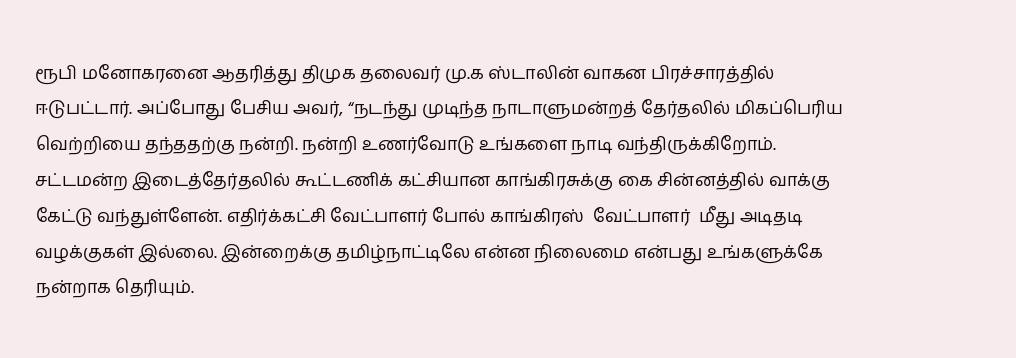ரூபி மனோகரனை ஆதரித்து திமுக தலைவர் மு.க ஸ்டாலின் வாகன பிரச்சாரத்தில் ஈடுபட்டார். அப்போது பேசிய அவர், “நடந்து முடிந்த நாடாளுமன்றத் தேர்தலில் மிகப்பெரிய வெற்றியை தந்ததற்கு நன்றி. நன்றி உணர்வோடு உங்களை நாடி வந்திருக்கிறோம். சட்டமன்ற இடைத்தேர்தலில் கூட்டணிக் கட்சியான காங்கிரசுக்கு கை சின்னத்தில் வாக்கு கேட்டு வந்துள்ளேன். எதிர்க்கட்சி வேட்பாளர் போல் காங்கிரஸ்  வேட்பாளர்  மீது அடிதடி வழக்குகள் இல்லை. இன்றைக்கு தமிழ்நாட்டிலே என்ன நிலைமை என்பது உங்களுக்கே நன்றாக தெரியும்.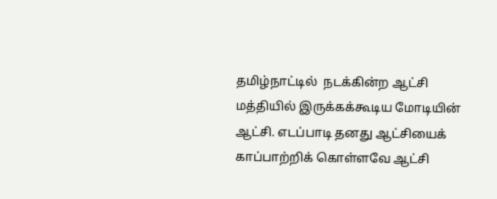தமிழ்நாட்டில்  நடக்கின்ற ஆட்சி மத்தியில் இருக்கக்கூடிய மோடியின் ஆட்சி. எடப்பாடி தனது ஆட்சியைக் காப்பாற்றிக் கொள்ளவே ஆட்சி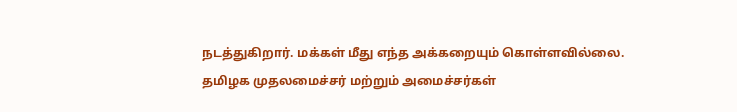நடத்துகிறார். மக்கள் மீது எந்த அக்கறையும் கொள்ளவில்லை. தமிழக முதலமைச்சர் மற்றும் அமைச்சர்கள்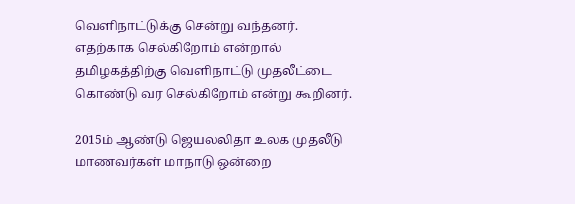வெளிநாட்டுக்கு சென்று வந்தனர். எதற்காக செல்கிறோம் என்றால் தமிழகத்திற்கு வெளிநாட்டு முதலீட்டை கொண்டு வர செல்கிறோம் என்று கூறினர்.

2015ம் ஆண்டு ஜெயலலிதா உலக முதலீடு மாணவர்கள் மாநாடு ஒன்றை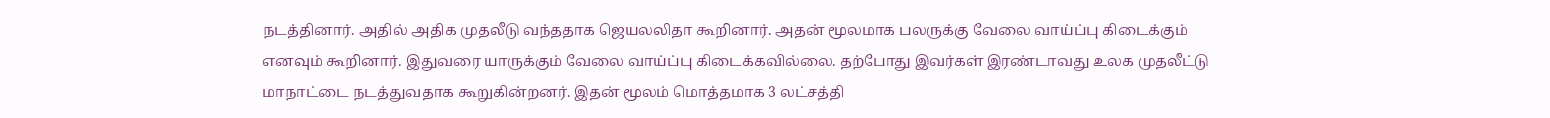நடத்தினார். அதில் அதிக முதலீடு வந்ததாக ஜெயலலிதா கூறினார். அதன் மூலமாக பலருக்கு வேலை வாய்ப்பு கிடைக்கும் எனவும் கூறினார். இதுவரை யாருக்கும் வேலை வாய்ப்பு கிடைக்கவில்லை. தற்போது இவர்கள் இரண்டாவது உலக முதலீட்டு மாநாட்டை நடத்துவதாக கூறுகின்றனர். இதன் மூலம் மொத்தமாக 3 லட்சத்தி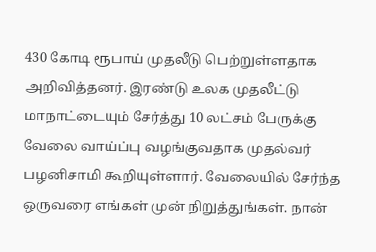430 கோடி ரூபாய் முதலீடு பெற்றுள்ளதாக அறிவித்தனர். இரண்டு உலக முதலீட்டு மாநாட்டையும் சேர்த்து 10 லட்சம் பேருக்கு வேலை வாய்ப்பு வழங்குவதாக முதல்வர் பழனிசாமி கூறியுள்ளார். வேலையில் சேர்ந்த ஒருவரை எங்கள் முன் நிறுத்துங்கள். நான்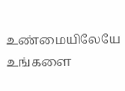உண்மையிலேயே உங்களை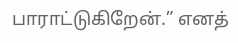பாராட்டுகிறேன்.” எனத்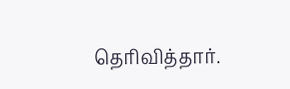தெரிவித்தார்.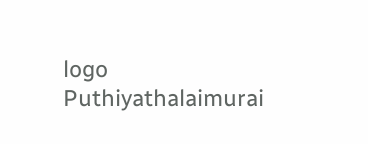logo
Puthiyathalaimurai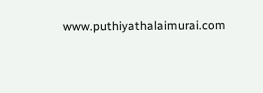www.puthiyathalaimurai.com